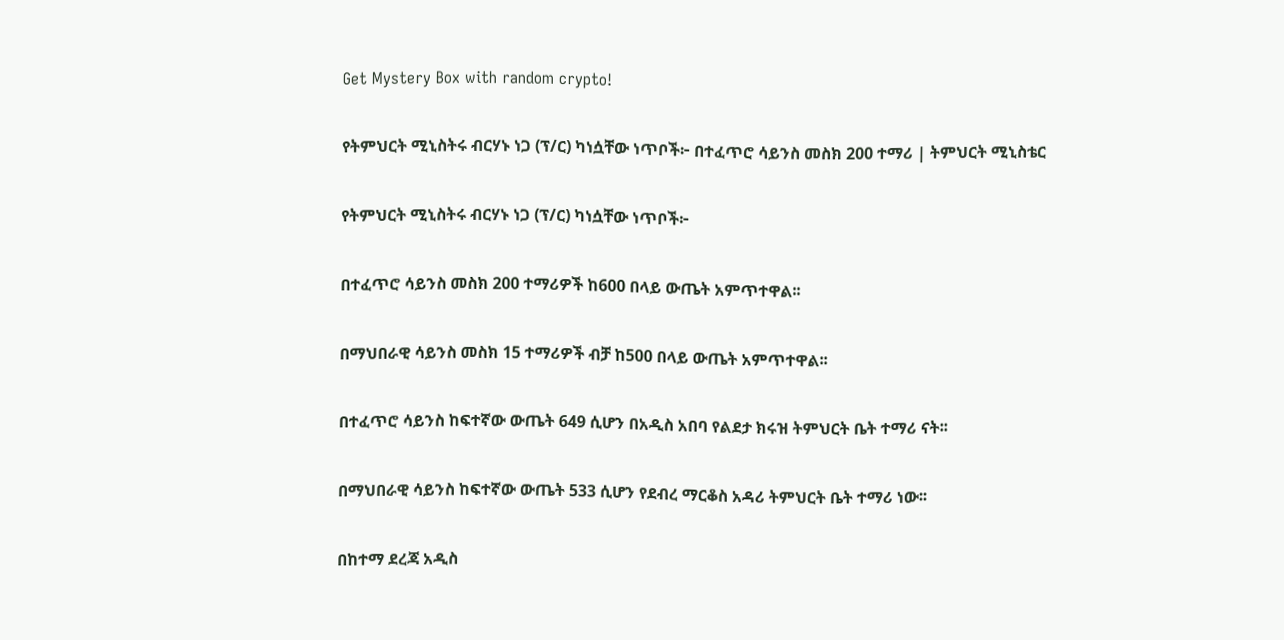Get Mystery Box with random crypto!

የትምህርት ሚኒስትሩ ብርሃኑ ነጋ (ፕ/ር) ካነሷቸው ነጥቦች፦ በተፈጥሮ ሳይንስ መስክ 200 ተማሪ | ትምህርት ሚኒስቴር

የትምህርት ሚኒስትሩ ብርሃኑ ነጋ (ፕ/ር) ካነሷቸው ነጥቦች፦

በተፈጥሮ ሳይንስ መስክ 200 ተማሪዎች ከ600 በላይ ውጤት አምጥተዋል፡፡

በማህበራዊ ሳይንስ መስክ 15 ተማሪዎች ብቻ ከ500 በላይ ውጤት አምጥተዋል፡፡

በተፈጥሮ ሳይንስ ከፍተኛው ውጤት 649 ሲሆን በአዲስ አበባ የልደታ ክሩዝ ትምህርት ቤት ተማሪ ናት፡፡

በማህበራዊ ሳይንስ ከፍተኛው ውጤት 533 ሲሆን የደብረ ማርቆስ አዳሪ ትምህርት ቤት ተማሪ ነው፡፡

በከተማ ደረጃ አዲስ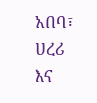አበባ፣ ሀረሪ እና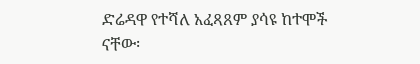ድሬዳዋ የተሻለ አፈጻጸም ያሳዩ ከተሞች ናቸው፡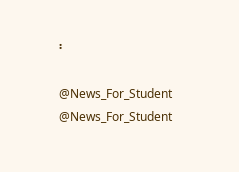፡

@News_For_Student
@News_For_Student